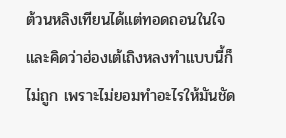ต้วนหลิงเทียนได้แต่ทอดถอนในใจ และคิดว่าฮ่องเต้เถิงหลงทำแบบนี้ก็ไม่ถูก เพราะไม่ยอมทำอะไรให้มันชัด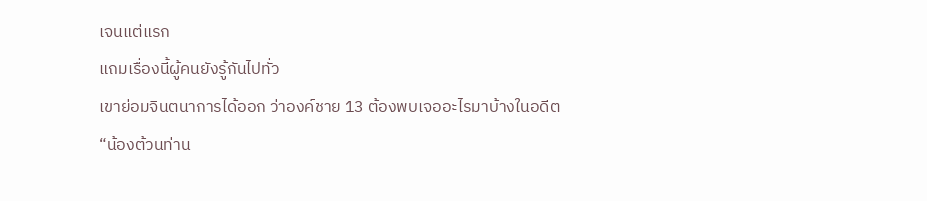เจนแต่แรก
แถมเรื่องนี้ผู้คนยังรู้กันไปทั่ว
เขาย่อมจินตนาการได้ออก ว่าองค์ชาย 13 ต้องพบเจออะไรมาบ้างในอดีต
“น้องต้วนท่าน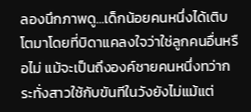ลองนึกภาพดู…เด็กน้อยคนหนึ่งได้เติบโตมาโดยที่บิดาแคลงใจว่าใช่ลูกคนอื่นหรือไม่ แม้จะเป็นถึงองค์ชายคนหนึ่งทว่ากระทั่งสาวใช้กับขันทีในวังยังไม่แม้แต่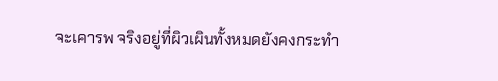จะเคารพ จริงอยู่ที่ผิวเผินทั้งหมดยังคงกระทำ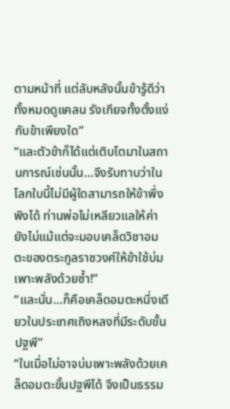ตามหน้าที่ แต่ลับหลังนั้นข้ารู้ดีว่าทั้งหมดดูแคลน รังเกียจทั้งตั้งแง่กับข้าเพียงใด”
“และตัวข้าก็ได้แต่เติบโตมาในสถานการณ์เช่นนั้น…จึงรับทาบว่าในโลกใบนี้ไม่มีผู้ใดสามารถให้ข้าพึ่งพิงได้ ท่านพ่อไม่เหลียวแลให้ค่า ยังไม่แม้แต่จะมอบเคล็ดวิชาอมตะของตระกูลราชวงศ์ให้ข้าใช้บ่มเพาะพลังด้วยซ้ำ!”
“และนั่น…ก็คือเคล็ดอมตะหนึ่งเดียวในประเทศเถิงหลงที่มีระดับขั้นปฐพี”
“ในเมื่อไม่อาจบ่มเพาะพลังด้วยเคล็ดอมตะขั้นปฐพีได้ จึงเป็นธรรม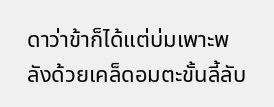ดาว่าข้าก็ได้แต่บ่มเพาะพลังด้วยเคล็ดอมตะขั้นลี้ลับ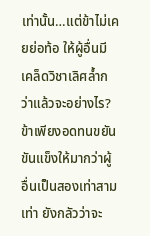เท่านั้น…แต่ข้าไม่เคยย่อท้อ ให้ผู้อื่นมีเคล็ดวิชาเลิศล้ำกว่าแล้วจะอย่างไร? ข้าเพียงอดทนขยันขันแข็งให้มากว่าผู้อื่นเป็นสองเท่าสามเท่า ยังกลัวว่าจะ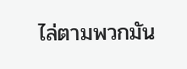ไล่ตามพวกมัน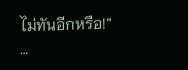ไม่ทันอีกหรือ!”
…